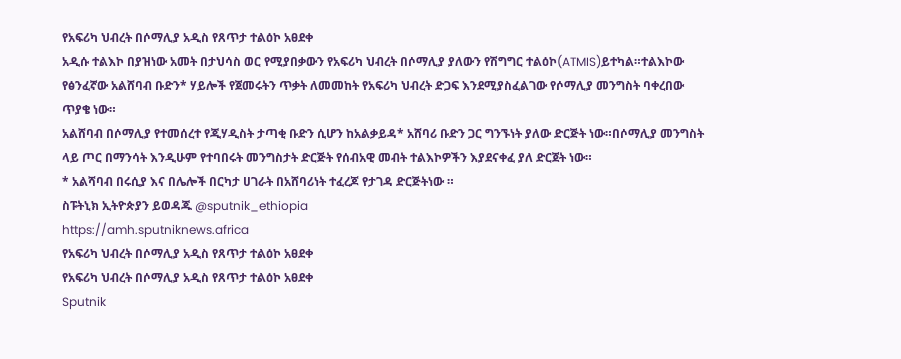የአፍሪካ ህብረት በሶማሊያ አዲስ የጸጥታ ተልዕኮ አፀደቀ
አዲሱ ተልእኮ በያዝነው አመት በታህሳስ ወር የሚያበቃውን የአፍሪካ ህብረት በሶማሊያ ያለውን የሽግግር ተልዕኮ(ATMIS)ይተካል።ተልእኮው የፅንፈኛው አልሸባብ ቡድን* ሃይሎች የጀመሩትን ጥቃት ለመመከት የአፍሪካ ህብረት ድጋፍ እንደሚያስፈልገው የሶማሊያ መንግስት ባቀረበው ጥያቄ ነው።
አልሸባብ በሶማሊያ የተመሰረተ የጂሃዲስት ታጣቂ ቡድን ሲሆን ከአልቃይዳ* አሸባሪ ቡድን ጋር ግንኙነት ያለው ድርጅት ነው።በሶማሊያ መንግስት ላይ ጦር በማንሳት እንዲሁም የተባበሩት መንግስታት ድርጅት የሰብአዊ መብት ተልእኮዎችን እያደናቀፈ ያለ ድርጀት ነው።
* አልሻባብ በሩሲያ እና በሌሎች በርካታ ሀገራት በአሸባሪነት ተፈረጆ የታገዳ ድርጅትነው ።
ስፑትኒክ ኢትዮጵያን ይወዳጁ @sputnik_ethiopia
https://amh.sputniknews.africa
የአፍሪካ ህብረት በሶማሊያ አዲስ የጸጥታ ተልዕኮ አፀደቀ
የአፍሪካ ህብረት በሶማሊያ አዲስ የጸጥታ ተልዕኮ አፀደቀ
Sputnik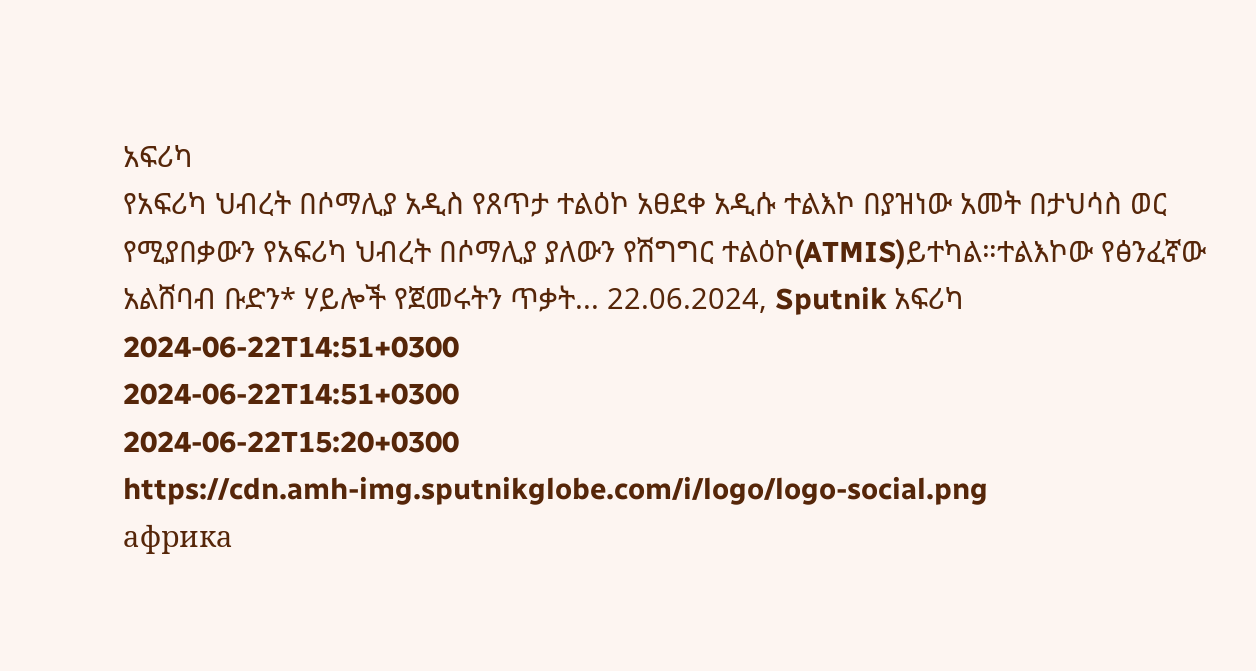አፍሪካ
የአፍሪካ ህብረት በሶማሊያ አዲስ የጸጥታ ተልዕኮ አፀደቀ አዲሱ ተልእኮ በያዝነው አመት በታህሳስ ወር የሚያበቃውን የአፍሪካ ህብረት በሶማሊያ ያለውን የሽግግር ተልዕኮ(ATMIS)ይተካል።ተልእኮው የፅንፈኛው አልሸባብ ቡድን* ሃይሎች የጀመሩትን ጥቃት... 22.06.2024, Sputnik አፍሪካ
2024-06-22T14:51+0300
2024-06-22T14:51+0300
2024-06-22T15:20+0300
https://cdn.amh-img.sputnikglobe.com/i/logo/logo-social.png
африка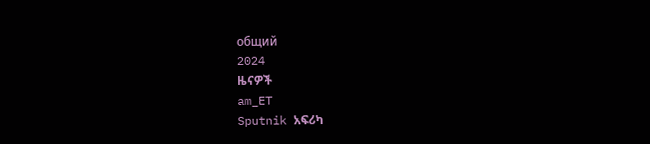общий
2024
ዜናዎች
am_ET
Sputnik አፍሪካ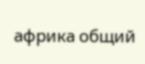африка общий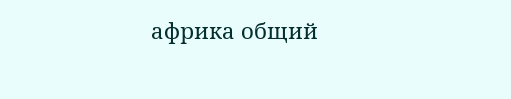африка общий